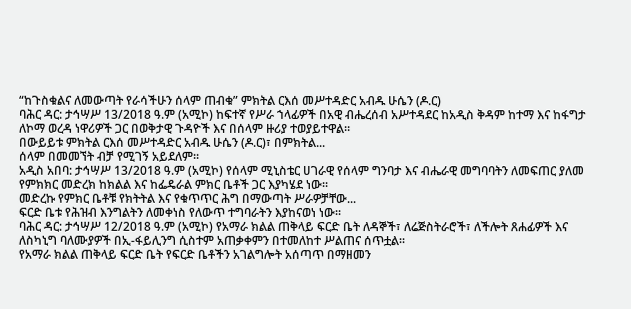“ከጉስቁልና ለመውጣት የራሳችሁን ሰላም ጠብቁ” ምክትል ርእሰ መሥተዳድር አብዱ ሁሴን (ዶ.ር)
ባሕር ዳር: ታኅሣሥ 13/2018 ዓ.ም (አሚኮ) ከፍተኛ የሥራ ኀላፊዎች በአዊ ብሔረሰብ አሥተዳደር ከአዲስ ቅዳም ከተማ እና ከፋግታ ለኮማ ወረዳ ነዋሪዎች ጋር በወቅታዊ ጉዳዮች እና በሰላም ዙሪያ ተወያይተዋል።
በውይይቱ ምክትል ርእሰ መሥተዳድር አብዱ ሁሴን (ዶ.ር)፣ በምክትል...
ሰላም በመመኘት ብቻ የሚገኝ አይደለም።
አዲስ አበባ: ታኅሣሥ 13/2018 ዓ.ም (አሚኮ) የሰላም ሚኒስቴር ሀገራዊ የሰላም ግንባታ እና ብሔራዊ መግባባትን ለመፍጠር ያለመ የምክክር መድረክ ከክልል እና ከፌዴራል ምክር ቤቶች ጋር እያካሄደ ነው።
መድረኩ የምክር ቤቶቹ የክትትል እና የቁጥጥር ሕግ በማውጣት ሥራዎቻቸው...
ፍርድ ቤቱ የሕዝብ እንግልትን ለመቀነስ የለውጥ ተግባራትን እያከናወነ ነው።
ባሕር ዳር: ታኅሣሥ 12/2018 ዓ.ም (አሚኮ) የአማራ ክልል ጠቅላይ ፍርድ ቤት ለዳኞች፣ ለሬጅስትራሮች፣ ለችሎት ጸሐፊዎች እና ለስካኒግ ባለሙያዎች በኢ-ፋይሊንግ ሲስተም አጠቃቀምን በተመለከተ ሥልጠና ሰጥቷል።
የአማራ ክልል ጠቅላይ ፍርድ ቤት የፍርድ ቤቶችን አገልግሎት አሰጣጥ በማዘመን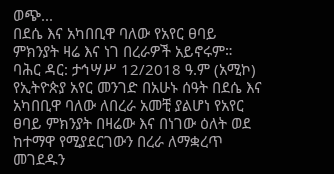ወጭ...
በደሴ እና አካበቢዋ ባለው የአየር ፀባይ ምክንያት ዛሬ እና ነገ በረራዎች አይኖሩም።
ባሕር ዳር: ታኅሣሥ 12/2018 ዓ.ም (አሚኮ) የኢትዮጵያ አየር መንገድ በአሁኑ ሰዓት በደሴ እና አካበቢዋ ባለው ለበረራ አመቺ ያልሆነ የአየር ፀባይ ምክንያት በዛሬው እና በነገው ዕለት ወደ ከተማዋ የሚያደርገውን በረራ ለማቋረጥ መገደዱን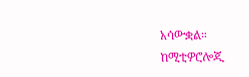አሳውቋል።
ከሚቲዎሮሎጂ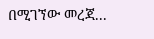በሚገኘው መረጃ...